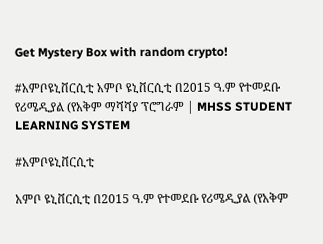Get Mystery Box with random crypto!

#አምቦዩኒቨርሲቲ አምቦ ዩኒቨርሲቲ በ2015 ዓ.ም የተመደቡ የሪሜዲያል (የአቅም ማሻሻያ ፕሮግራም | MHSS STUDENT LEARNING SYSTEM

#አምቦዩኒቨርሲቲ

አምቦ ዩኒቨርሲቲ በ2015 ዓ.ም የተመደቡ የሪሜዲያል (የአቅም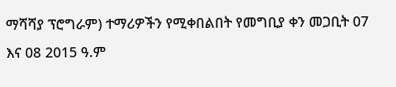ማሻሻያ ፕሮግራም) ተማሪዎችን የሚቀበልበት የመግቢያ ቀን መጋቢት 07 እና 08 2015 ዓ.ም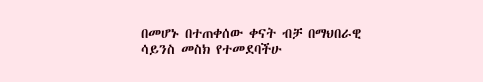በመሆኑ በተጠቀሰው ቀናት ብቻ በማህበራዊ ሳይንስ መስክ የተመደባችሁ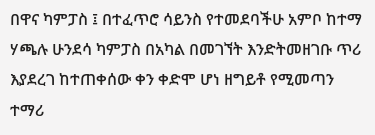በዋና ካምፓስ ፤ በተፈጥሮ ሳይንስ የተመደባችሁ አምቦ ከተማ ሃጫሉ ሁንደሳ ካምፓስ በአካል በመገኘት እንድትመዘገቡ ጥሪ እያደረገ ከተጠቀሰው ቀን ቀድሞ ሆነ ዘግይቶ የሚመጣን ተማሪ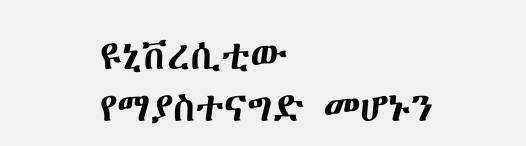ዩኒቨረሲቲው የማያስተናግድ መሆኑን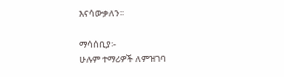እናሳውቃለን፡፡

ማሳሰቢያ፡-
ሁሉም ተማሪዎች ለምዝገባ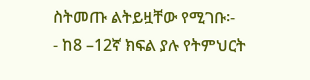ስትመጡ ልትይዟቸው የሚገቡ፡-
- ከ8 –12ኛ ክፍል ያሉ የትምህርት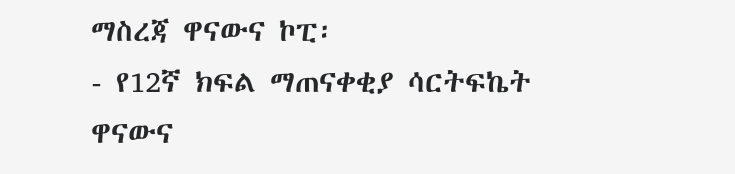ማስረጃ ዋናውና ኮፒ፡
- የ12ኛ ክፍል ማጠናቀቂያ ሳርትፍኬት ዋናውና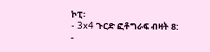ኮፒ፡
- 3x4 ጉርድ ፎቶግራፍ ብዛት 8:
-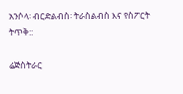አንሶላ፡ ብርድልብስ፡ ትራስልብስ እና የስፖርት ትጥቅ::

ሬጅስትራር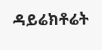ዳይሬክቶሬት